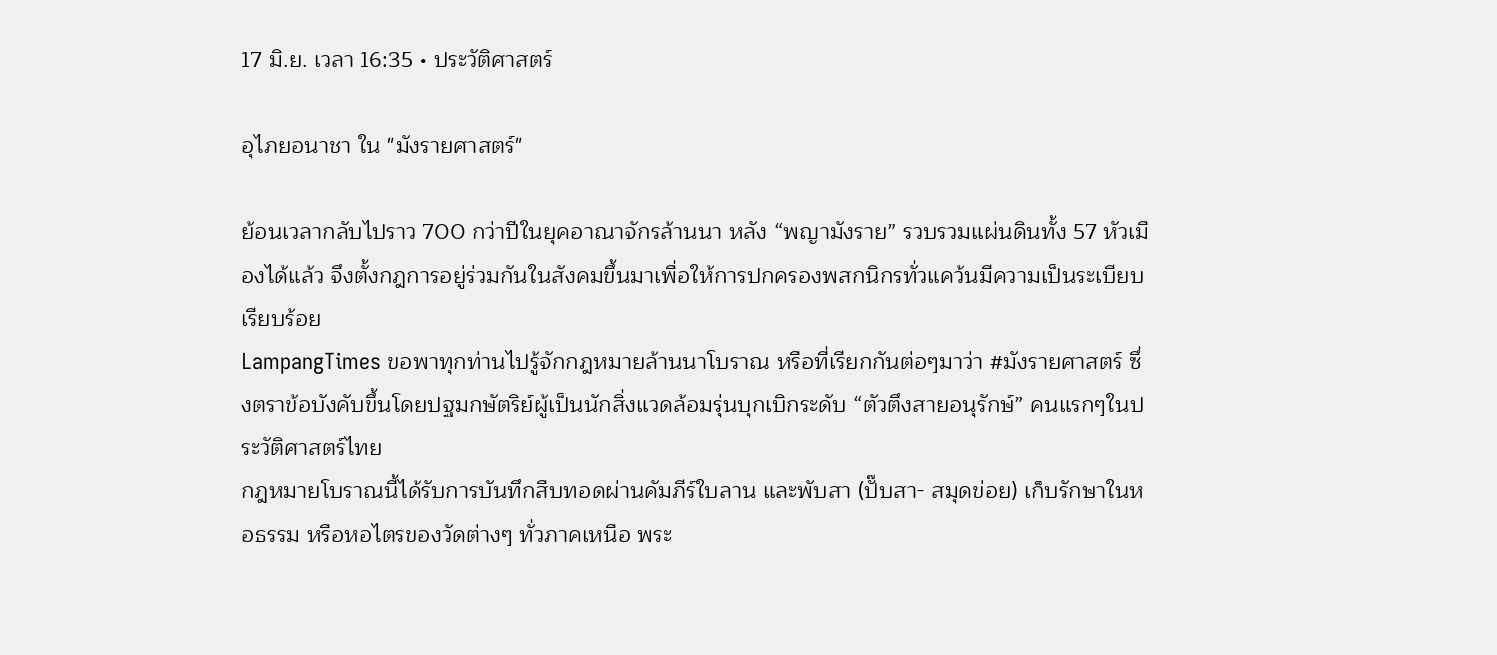17 มิ.ย. เวลา 16:35 • ประวัติศาสตร์

อุไภยอนาชา ใน "มังรายศาสตร์"

ย้อนเวลากลับไปราว 700 กว่าปีในยุคอาณาจักรล้านนา หลัง “พญามังราย” รวบรวมแผ่นดินทั้ง 57 หัวเมืองได้แล้ว จึงตั้งกฎการอยู่ร่วมกันในสังคมขึ้นมาเพื่อให้การปกครองพสกนิกรทั่วแคว้นมีความเป็นระเบียบเรียบร้อย
LampangTimes ขอพาทุกท่านไปรู้จักกฎหมายล้านนาโบราณ หรือที่เรียกกันต่อๆมาว่า #มังรายศาสตร์ ซึ่งตราข้อบังคับขึ้นโดยปฐมกษัตริย์ผู้เป็นนักสิ่งแวดล้อมรุ่นบุกเบิกระดับ “ตัวตึงสายอนุรักษ์” คนแรกๆในประวัติศาสตร์ไทย
กฎหมายโบราณนี้ได้รับการบันทึกสืบทอดผ่านคัมภีร์ใบลาน และพับสา (ปั๊บสา- สมุดข่อย) เก็บรักษาในหอธรรม หรือหอไตรของวัดต่างๆ ทั่วภาคเหนือ พระ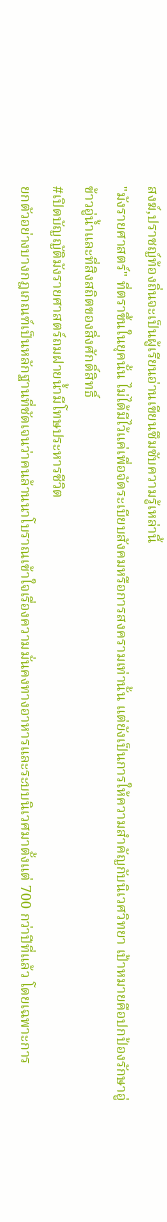สงฆ์,ปราชญ์ท้องถิ่นจะเป็นผู้เรียนอ่านเขียนซึมซับความรู้เหล่านี้
"มังรายศาสตร์" ที่ตราขึ้นในยุคนั้น ไม่ได้มีไว้แค่เพื่อจัดระเบียบสังคมหรือการสงครามเท่านั้น แต่ยังเป็นการให้ความสำคัญกับนิเวศวิทยา เป้าหมายคือปกป้องรักษาอู่ข้าวอู่น้ำและที่สิงสถิตของสิ่งศักดิ์สิทธิ์
#เปิดบัญญัติมังรายศาสตร์ถมฝายน้ำมีโทษประหารชีวิต
ยกตัวอย่างบางกฎเกณฑ์เป็นหลักฐานที่ชัดเจนว่าคนล้านนาโบราณเข้าใจเรื่องความมั่นคงทางอาหารและระบบนิเวศมาตั้งแต่ 700 กว่าปีที่แล้ว โดยเฉพาะการ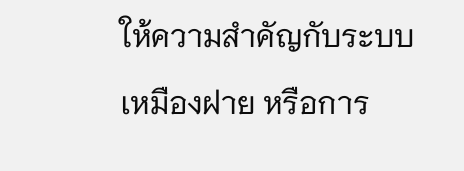ให้ความสำคัญกับระบบเหมืองฝาย หรือการ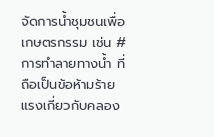จัดการน้ำชุมชนเพื่อเกษตรกรรม เช่น #การทำลายทางน้ำ ที่ถือเป็นข้อห้ามร้ายแรงเกี่ยวกับคลอง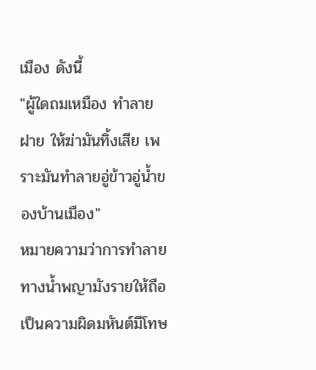เมือง ดังนี้
"ผู้ใดถมเหมือง ทำลายฝาย ให้ฆ่ามันทิ้งเสีย เพราะมันทำลายอู่ข้าวอู่น้ำของบ้านเมือง"
หมายความว่าการทำลายทางน้ำพญามังรายให้ถือเป็นความผิดมหันต์มีโทษ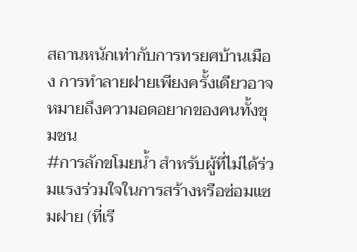สถานหนักเท่ากับการทรยศบ้านเมือง การทำลายฝายเพียงครั้งเดียวอาจหมายถึงความอดอยากของคนทั้งชุมชน
#การลักขโมยน้ำ สำหรับผู้ที่ไม่ได้ร่วมแรงร่วมใจในการสร้างหรือซ่อมแซมฝาย (ที่เรี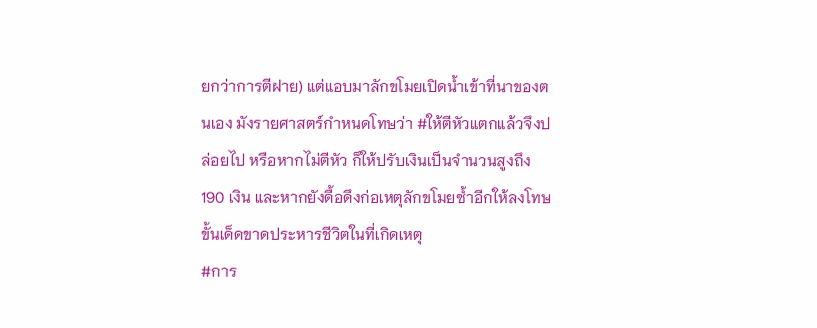ยกว่าการตีฝาย) แต่แอบมาลักขโมยเปิดน้ำเข้าที่นาของตนเอง มังรายศาสตร์กำหนดโทษว่า #ให้ตีหัวแตกแล้วจึงปล่อยไป หรือหากไม่ตีหัว ก็ให้ปรับเงินเป็นจำนวนสูงถึง 190 เงิน และหากยังดื้อดึงก่อเหตุลักขโมยซ้ำอีกให้ลงโทษขั้นเด็ดขาดประหารชีวิตในที่เกิดเหตุ
#การ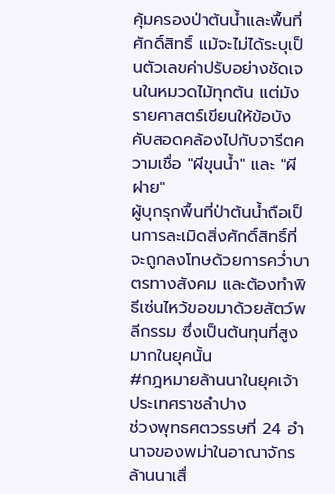คุ้มครองป่าต้นน้ำและพื้นที่ศักดิ์สิทธิ์ แม้จะไม่ได้ระบุเป็นตัวเลขค่าปรับอย่างชัดเจนในหมวดไม้ทุกต้น แต่มังรายศาสตร์เขียนให้ข้อบังคับสอดคล้องไปกับจารีตความเชื่อ "ผีขุนน้ำ" และ "ผีฝาย"
ผู้บุกรุกพื้นที่ป่าต้นน้ำถือเป็นการละเมิดสิ่งศักดิ์สิทธิ์ที่จะถูกลงโทษด้วยการคว่ำบาตรทางสังคม และต้องทำพิธีเซ่นไหว้ขอขมาด้วยสัตว์พลีกรรม ซึ่งเป็นต้นทุนที่สูงมากในยุคนั้น
#กฎหมายล้านนาในยุคเจ้าประเทศราชลำปาง
ช่วงพุทธศตวรรษที่ 24 อำนาจของพม่าในอาณาจักรล้านนาเสื่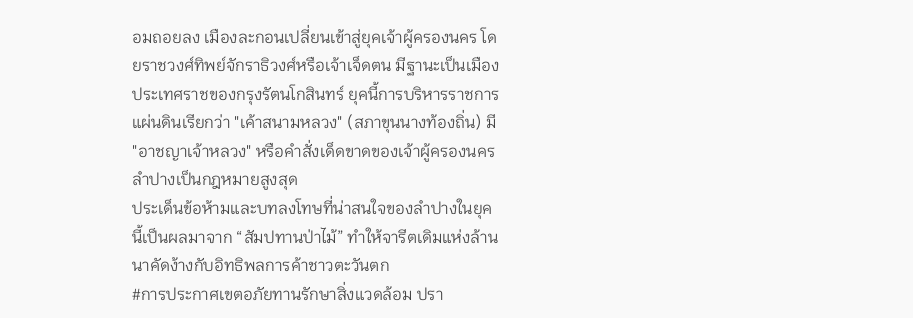อมถอยลง เมืองละกอนเปลี่ยนเข้าสู่ยุคเจ้าผู้ครองนคร โดยราชวงศ์ทิพย์จักราธิวงศ์หรือเจ้าเจ็ดตน มีฐานะเป็นเมืองประเทศราชของกรุงรัตนโกสินทร์ ยุคนี้การบริหารราชการแผ่นดินเรียกว่า "เค้าสนามหลวง" (สภาขุนนางท้องถิ่น) มี "อาชญาเจ้าหลวง" หรือคำสั่งเด็ดขาดของเจ้าผู้ครองนครลำปางเป็นกฎหมายสูงสุด
ประเด็นข้อห้ามและบทลงโทษที่น่าสนใจของลำปางในยุคนี้เป็นผลมาจาก “สัมปทานป่าไม้” ทำให้จารีตเดิมแห่งล้านนาคัดง้างกับอิทธิพลการค้าชาวตะวันตก
#การประกาศเขตอภัยทานรักษาสิ่งแวดล้อม ปรา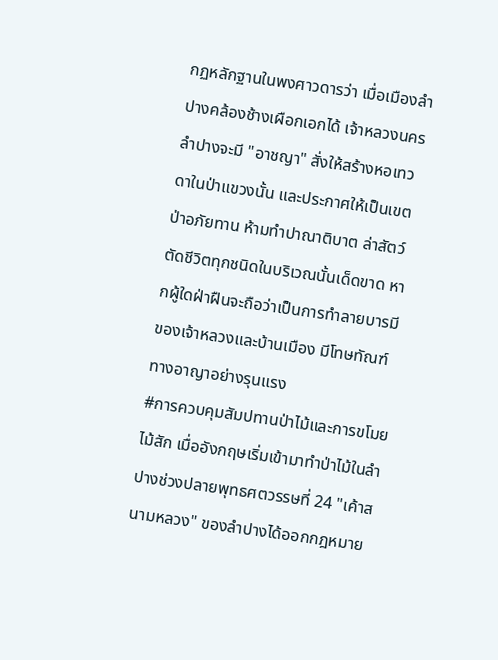กฏหลักฐานในพงศาวดารว่า เมื่อเมืองลำปางคล้องช้างเผือกเอกได้ เจ้าหลวงนครลำปางจะมี "อาชญา" สั่งให้สร้างหอเทวดาในป่าแขวงนั้น และประกาศให้เป็นเขตป่าอภัยทาน ห้ามทำปาณาติบาต ล่าสัตว์ตัดชีวิตทุกชนิดในบริเวณนั้นเด็ดขาด หากผู้ใดฝ่าฝืนจะถือว่าเป็นการทำลายบารมีของเจ้าหลวงและบ้านเมือง มีโทษทัณฑ์ทางอาญาอย่างรุนแรง
#การควบคุมสัมปทานป่าไม้และการขโมยไม้สัก เมื่ออังกฤษเริ่มเข้ามาทำป่าไม้ในลำปางช่วงปลายพุทธศตวรรษที่ 24 "เค้าสนามหลวง" ของลำปางได้ออกกฎหมาย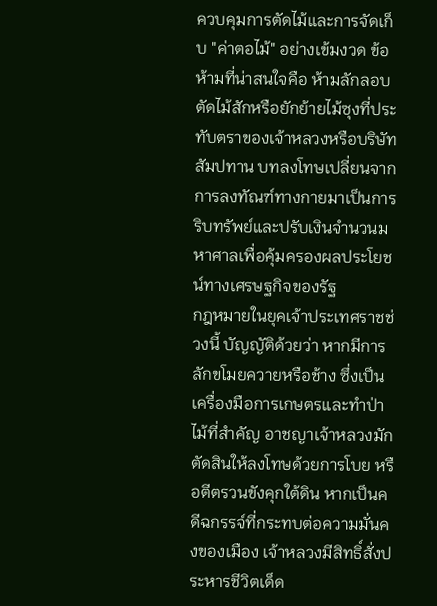ควบคุมการตัดไม้และการจัดเก็บ "ค่าตอไม้" อย่างเข้มงวด ข้อห้ามที่น่าสนใจคือ ห้ามลักลอบตัดไม้สักหรือยักย้ายไม้ซุงที่ประทับตราของเจ้าหลวงหรือบริษัทสัมปทาน บทลงโทษเปลี่ยนจากการลงทัณฑ์ทางกายมาเป็นการ ริบทรัพย์และปรับเงินจำนวนมหาศาลเพื่อคุ้มครองผลประโยชน์ทางเศรษฐกิจของรัฐ
กฎหมายในยุคเจ้าประเทศราชช่วงนี้ บัญญัติด้วยว่า หากมีการลักขโมยควายหรือช้าง ซึ่งเป็นเครื่องมือการเกษตรและทำป่าไม้ที่สำคัญ อาชญาเจ้าหลวงมักตัดสินให้ลงโทษด้วยการโบย หรือตีตรวนขังคุกใต้ดิน หากเป็นคดีฉกรรจ์ที่กระทบต่อความมั่นคงของเมือง เจ้าหลวงมีสิทธิ์สั่งประหารชีวิตเด็ด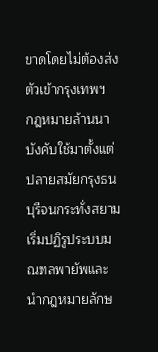ขาดโดยไม่ต้องส่งตัวเข้ากรุงเทพฯ
กฎหมายล้านนาบังคับใช้มาตั้งแต่ปลายสมัยกรุงธนบุรีจนกระทั่งสยามเริ่มปฏิรูประบบมณฑลพายัพและนำกฎหมายลักษ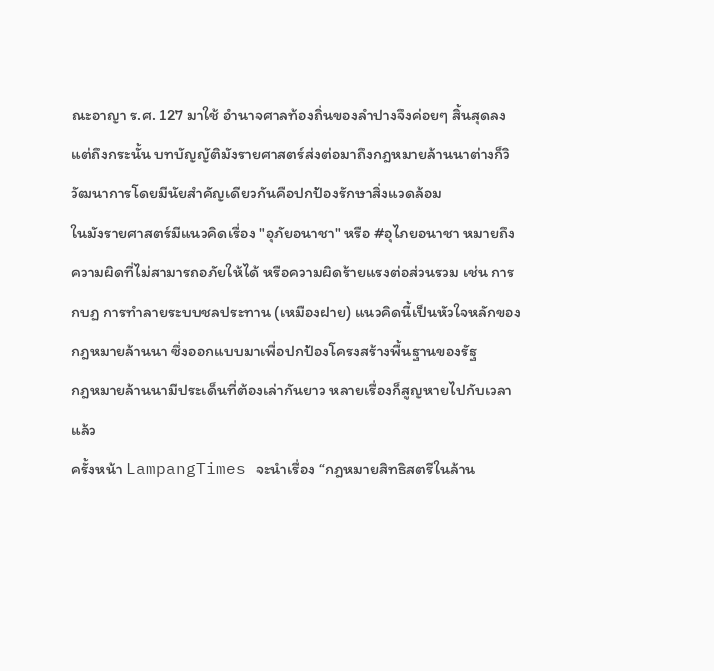ณะอาญา ร.ศ. 127 มาใช้ อำนาจศาลท้องถิ่นของลำปางจึงค่อยๆ สิ้นสุดลง
แต่ถึงกระนั้น บทบัญญัติมังรายศาสตร์ส่งต่อมาถึงกฎหมายล้านนาต่างก็วิวัฒนาการโดยมีนัยสำคัญเดียวกันคือปกป้องรักษาสิ่งแวดล้อม
ในมังรายศาสตร์มีแนวคิดเรื่อง "อุภัยอนาชา" หรือ #อุไภยอนาชา หมายถึงความผิดที่ไม่สามารถอภัยให้ได้ หรือความผิดร้ายแรงต่อส่วนรวม เช่น การกบฏ การทำลายระบบชลประทาน (เหมืองฝาย) แนวคิดนี้เป็นหัวใจหลักของกฎหมายล้านนา ซึ่งออกแบบมาเพื่อปกป้องโครงสร้างพื้นฐานของรัฐ
กฎหมายล้านนามีประเด็นที่ต้องเล่ากันยาว หลายเรื่องก็สูญหายไปกับเวลาแล้ว
ครั้งหน้า LampangTimes จะนำเรื่อง “กฎหมายสิทธิสตรีในล้าน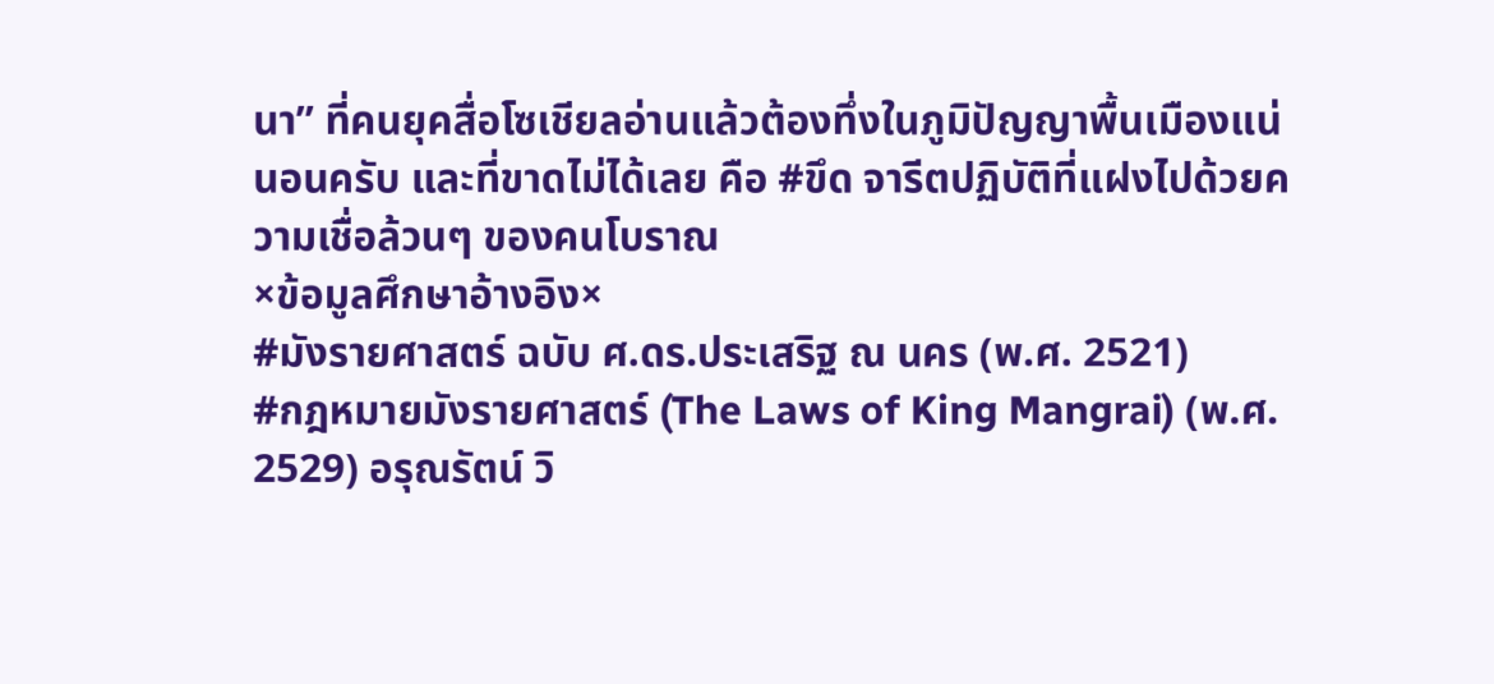นา” ที่คนยุคสื่อโซเชียลอ่านแล้วต้องทึ่งในภูมิปัญญาพื้นเมืองแน่นอนครับ และที่ขาดไม่ได้เลย คือ #ขึด จารีตปฏิบัติที่แฝงไปด้วยความเชื่อล้วนๆ ของคนโบราณ
×ข้อมูลศึกษาอ้างอิง×
#มังรายศาสตร์ ฉบับ ศ.ดร.ประเสริฐ ณ นคร (พ.ศ. 2521)
#กฎหมายมังรายศาสตร์ (The Laws of King Mangrai) (พ.ศ. 2529) อรุณรัตน์ วิ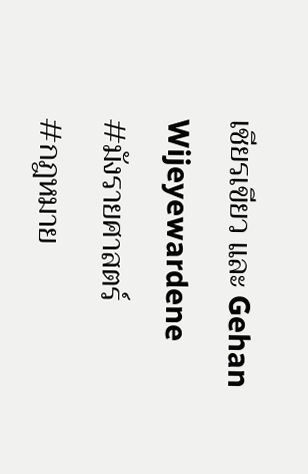เชียรเขียว และ Gehan Wijeyewardene
#มังรายศาสตร์
#กฎหมาย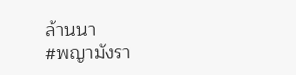ล้านนา
#พญามังรา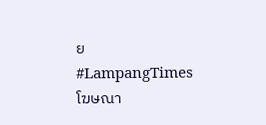ย
#LampangTimes
โฆษณา